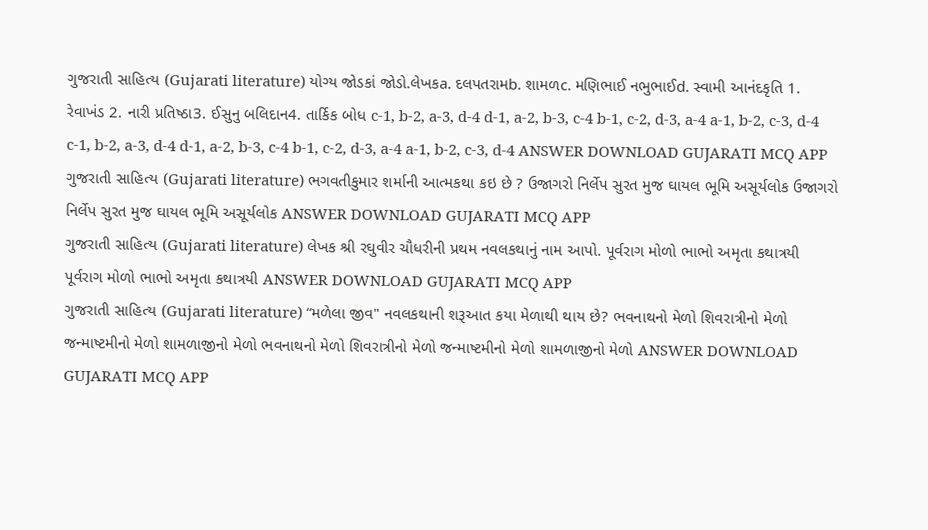ગુજરાતી સાહિત્ય (Gujarati literature) યોગ્ય જોડકાં જોડો.લેખકa. દલપતરામb. શામળc. મણિભાઈ નભુભાઈd. સ્વામી આનંદકૃતિ 1. રેવાખંડ 2. નારી પ્રતિષ્ઠા3. ઈસુનુ બલિદાન4. તાર્કિક બોધ c-1, b-2, a-3, d-4 d-1, a-2, b-3, c-4 b-1, c-2, d-3, a-4 a-1, b-2, c-3, d-4 c-1, b-2, a-3, d-4 d-1, a-2, b-3, c-4 b-1, c-2, d-3, a-4 a-1, b-2, c-3, d-4 ANSWER DOWNLOAD GUJARATI MCQ APP
ગુજરાતી સાહિત્ય (Gujarati literature) ભગવતીકુમાર શર્માની આત્મકથા કઇ છે ? ઉજાગરો નિર્લેપ સુરત મુજ ઘાયલ ભૂમિ અસૂર્યલોક ઉજાગરો નિર્લેપ સુરત મુજ ઘાયલ ભૂમિ અસૂર્યલોક ANSWER DOWNLOAD GUJARATI MCQ APP
ગુજરાતી સાહિત્ય (Gujarati literature) લેખક શ્રી રઘુવીર ચૌધરીની પ્રથમ નવલકથાનું નામ આપો. પૂર્વરાગ મોળો ભાભો અમૃતા કથાત્રયી પૂર્વરાગ મોળો ભાભો અમૃતા કથાત્રયી ANSWER DOWNLOAD GUJARATI MCQ APP
ગુજરાતી સાહિત્ય (Gujarati literature) “મળેલા જીવ" નવલકથાની શરૂઆત કયા મેળાથી થાય છે? ભવનાથનો મેળો શિવરાત્રીનો મેળો જન્માષ્ટમીનો મેળો શામળાજીનો મેળો ભવનાથનો મેળો શિવરાત્રીનો મેળો જન્માષ્ટમીનો મેળો શામળાજીનો મેળો ANSWER DOWNLOAD GUJARATI MCQ APP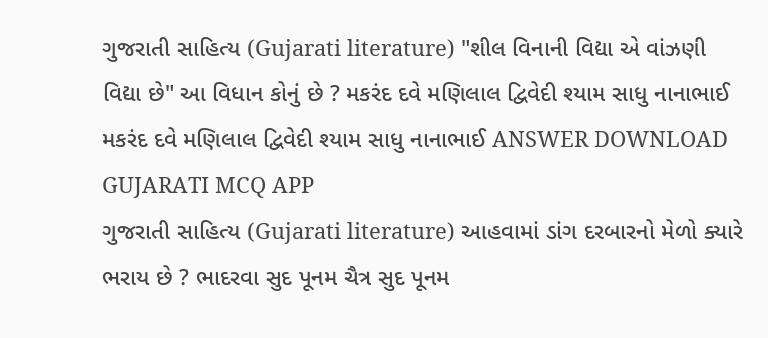ગુજરાતી સાહિત્ય (Gujarati literature) "શીલ વિનાની વિદ્યા એ વાંઝણી વિદ્યા છે" આ વિધાન કોનું છે ? મકરંદ દવે મણિલાલ દ્વિવેદી શ્યામ સાધુ નાનાભાઈ મકરંદ દવે મણિલાલ દ્વિવેદી શ્યામ સાધુ નાનાભાઈ ANSWER DOWNLOAD GUJARATI MCQ APP
ગુજરાતી સાહિત્ય (Gujarati literature) આહવામાં ડાંગ દરબારનો મેળો ક્યારે ભરાય છે ? ભાદરવા સુદ પૂનમ ચૈત્ર સુદ પૂનમ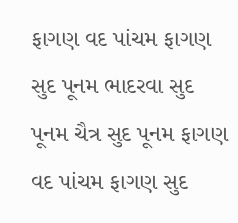ફાગણ વદ પાંચમ ફાગણ સુદ પૂનમ ભાદરવા સુદ પૂનમ ચૈત્ર સુદ પૂનમ ફાગણ વદ પાંચમ ફાગણ સુદ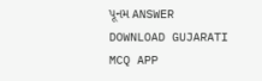પૂનમ ANSWER DOWNLOAD GUJARATI MCQ APP